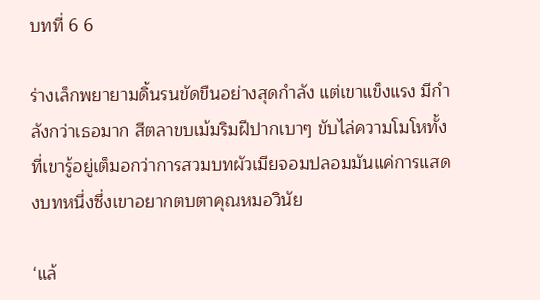บทที่ 6 6

ร่างเล็กพยายามดิ้นรนขัดขืนอย่างสุดกำลัง แต่เขาแข็งแรง มีกำลังกว่าเธอมาก สีตลาขบเม้มริมฝีปากเบาๆ ขับไล่ความโมโหทั้งที่เขารู้อยู่เต็มอกว่าการสวมบทผัวเมียจอมปลอมมันแค่การแสดงบทหนึ่งซึ่งเขาอยากตบตาคุณหมอวินัย

‘แล้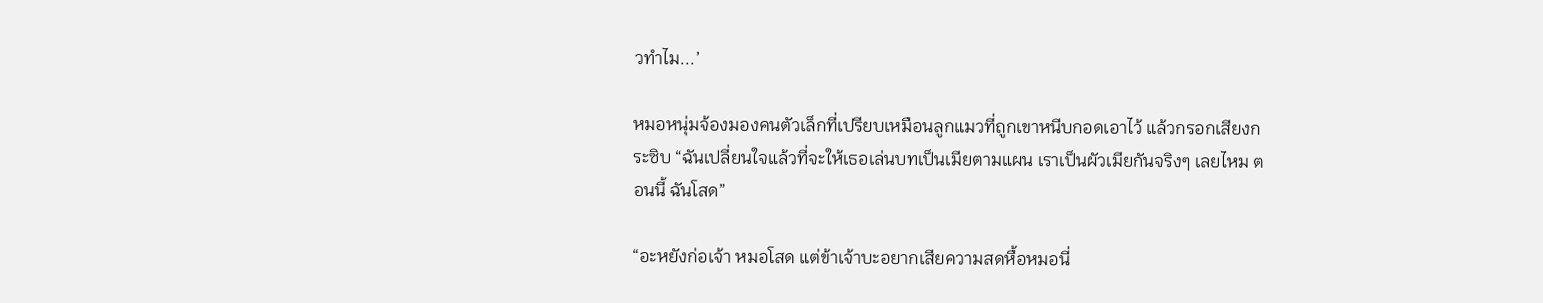วทำไม...’

หมอหนุ่มจ้องมองคนตัวเล็กที่เปรียบเหมือนลูกแมวที่ถูกเขาหนีบกอดเอาไว้ แล้วกรอกเสียงกระซิบ “ฉันเปลี่ยนใจแล้วที่จะให้เธอเล่นบทเป็นเมียตามแผน เราเป็นผัวเมียกันจริงๆ เลยไหม ตอนนี้ ฉันโสด”

“อะหยังก่อเจ้า หมอโสด แต่ข้าเจ้าบะอยากเสียความสดหื้อหมอนี่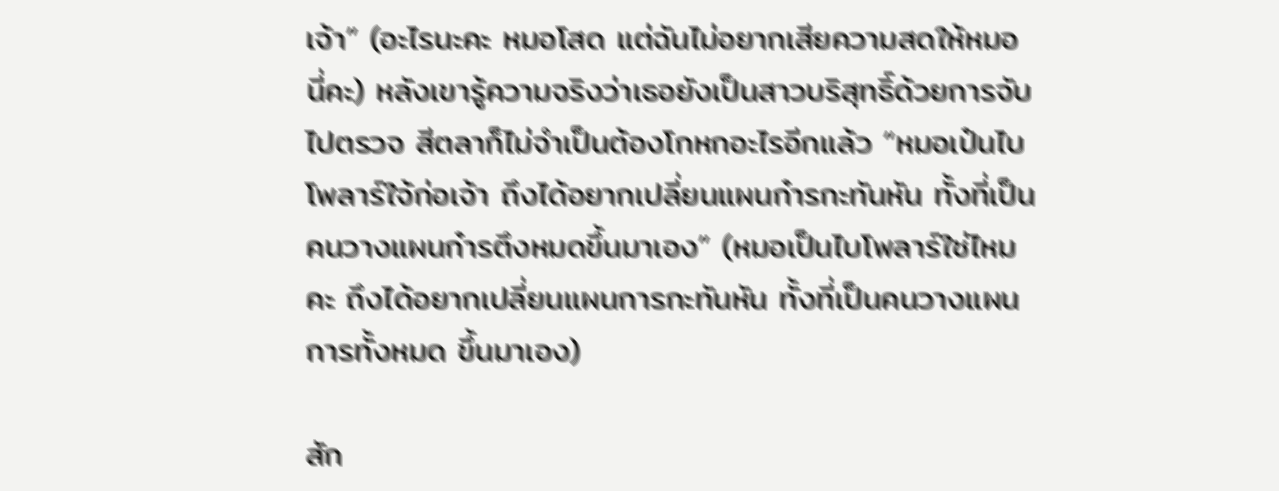เจ้า” (อะไรนะคะ หมอโสด แต่ฉันไม่อยากเสียความสดให้หมอนี่คะ) หลังเขารู้ความจริงว่าเธอยังเป็นสาวบริสุทธิ์ด้วยการจับไปตรวจ สีตลาก็ไม่จำเป็นต้องโกหกอะไรอีกแล้ว “หมอเป๋นไบโพลาร์ใจ้ก่อเจ้า ถึงได้อยากเปลี่ยนแผนก๋ารกะทันหัน ทั้งที่เป็นคนวางแผนก๋ารตึงหมดขึ้นมาเอง” (หมอเป็นไบโพลาร์ใช่ไหมคะ ถึงได้อยากเปลี่ยนแผนการกะทันหัน ทั้งที่เป็นคนวางแผนการทั้งหมด ขึ้นมาเอง)

สัก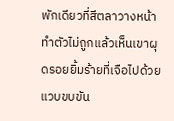พักเดียวที่สีตลาวางหน้า ทำตัวไม่ถูกแล้วเห็นเขาผุดรอยยิ้มร้ายที่เจือไปด้วยแวบขบขัน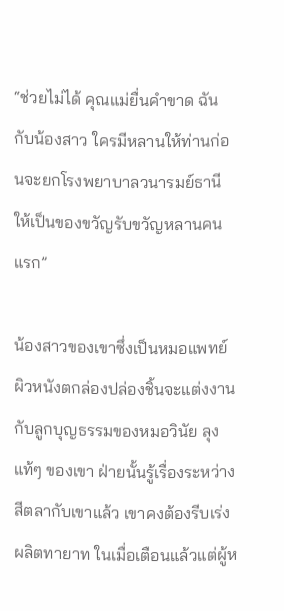“ช่วยไม่ได้ คุณแม่ยื่นคำขาด ฉันกับน้องสาว ใครมีหลานให้ท่านก่อนจะยกโรงพยาบาลวนารมย์ธานีให้เป็นของขวัญรับขวัญหลานคนแรก”

น้องสาวของเขาซึ่งเป็นหมอแพทย์ผิวหนังตกล่องปล่องชิ้นจะแต่งงานกับลูกบุญธรรมของหมอวินัย ลุงแท้ๆ ของเขา ฝ่ายนั้นรู้เรื่องระหว่างสีตลากับเขาแล้ว เขาคงต้องรีบเร่งผลิตทายาท ในเมื่อเตือนแล้วแต่ผู้ห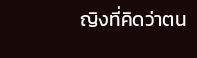ญิงที่คิดว่าตน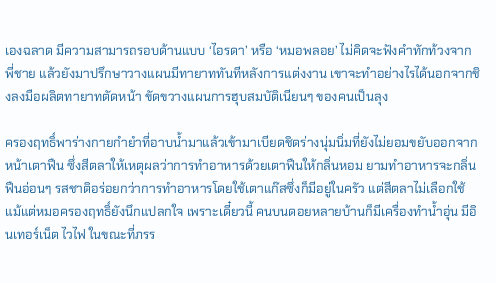เองฉลาด มีความสามารถรอบด้านแบบ ‘ไอรดา’ หรือ ‘หมอพลอย’ ไม่คิดจะฟังคำทักท้วงจากพี่ชาย แล้วยังมาปรึกษาวางแผนมีทายาททันทีหลังการแต่งงาน เขาจะทำอย่างไรได้นอกจากชิงลงมือผลิตทายาทตัดหน้า ขัดขวางแผนการฮุบสมบัติเนียนๆ ของคนเป็นลุง

ครองฤทธิ์พาร่างกายกำยำที่อาบน้ำมาแล้วเข้ามาเบียดชิดร่างนุ่มนิ่มที่ยังไม่ยอมขยับออกจากหน้าเตาฟืน ซึ่งสีตลาให้เหตุผลว่าการทำอาหารด้วยเตาฟืนให้กลิ่นหอม ยามทำอาหารจะกลิ่นฟืนอ่อนๆ รสชาติอร่อยกว่าการทำอาหารโดยใช้เตาแก๊สซึ่งก็มีอยู่ในครัว แต่สีตลาไม่เลือกใช้ แม้แต่หมอครองฤทธิ์ยังนึกแปลกใจ เพราะเดี๋ยวนี้ คนบนดอยหลายบ้านก็มีเครื่องทำน้ำอุ่น มีอินเทอร์เน็ต ไวไฟ ในขณะที่ภรร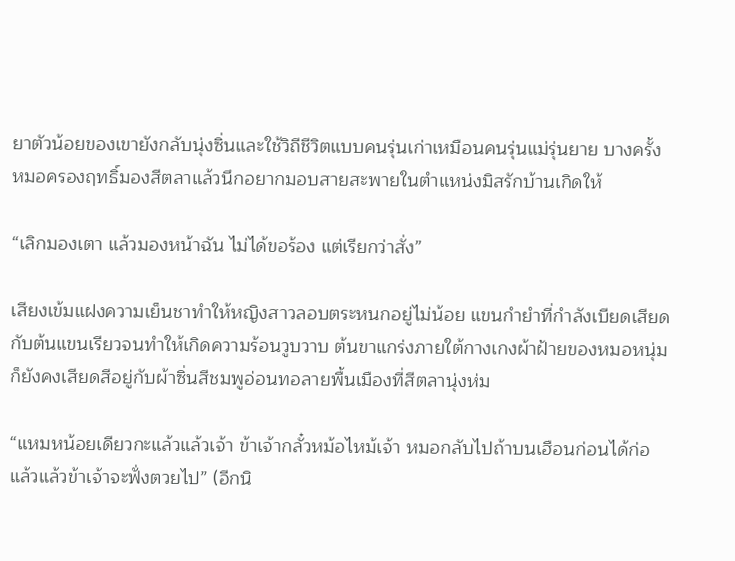ยาตัวน้อยของเขายังกลับนุ่งซิ่นและใช้วิถีชีวิตแบบคนรุ่นเก่าเหมือนคนรุ่นแม่รุ่นยาย บางครั้ง หมอครองฤทธิ์มองสีตลาแล้วนึกอยากมอบสายสะพายในตำแหน่งมิสรักบ้านเกิดให้

“เลิกมองเตา แล้วมองหน้าฉัน ไม่ได้ขอร้อง แต่เรียกว่าสั่ง”

เสียงเข้มแฝงความเย็นชาทำให้หญิงสาวลอบตระหนกอยู่ไม่น้อย แขนกำยำที่กำลังเบียดเสียดกับต้นแขนเรียวจนทำให้เกิดความร้อนวูบวาบ ต้นขาแกร่งภายใต้กางเกงผ้าฝ้ายของหมอหนุ่มก็ยังคงเสียดสีอยู่กับผ้าซิ่นสีชมพูอ่อนทอลายพื้นเมืองที่สีตลานุ่งห่ม

“แหมหน้อยเดียวกะแล้วแล้วเจ้า ข้าเจ้ากลั๋วหม้อไหม้เจ้า หมอกลับไปถ้าบนเฮือนก่อนได้ก่อ แล้วแล้วข้าเจ้าจะฟั่งตวยไป” (อีกนิ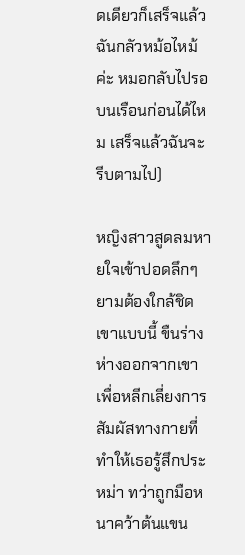ดเดียวก็เสร็จแล้ว ฉันกลัวหม้อไหม้ค่ะ หมอกลับไปรอบนเรือนก่อนได้ไหม เสร็จแล้วฉันจะรีบตามไป)

หญิงสาวสูดลมหายใจเข้าปอดลึกๆ ยามต้องใกล้ชิดเขาแบบนี้ ขืนร่างห่างออกจากเขาเพื่อหลีกเลี่ยงการสัมผัสทางกายที่ทำให้เธอรู้สึกประหม่า ทว่าถูกมือหนาคว้าต้นแขน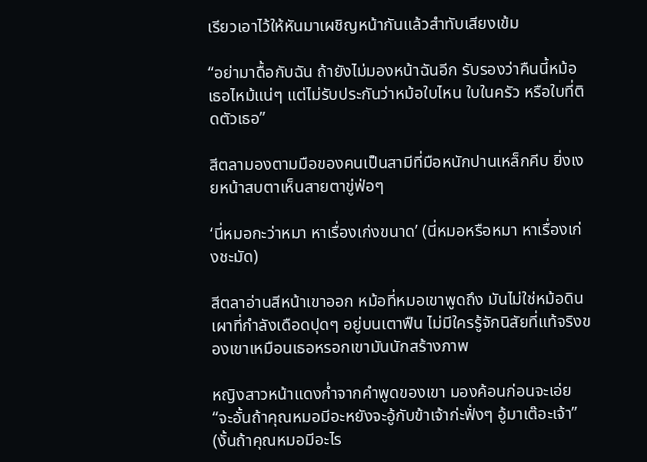เรียวเอาไว้ให้หันมาเผชิญหน้ากันแล้วสำทับเสียงเข้ม

“อย่ามาดื้อกับฉัน ถ้ายังไม่มองหน้าฉันอีก รับรองว่าคืนนี้หม้อเธอไหม้แน่ๆ แต่ไม่รับประกันว่าหม้อใบไหน ใบในครัว หรือใบที่ติดตัวเธอ”

สีตลามองตามมือของคนเป็นสามีที่มือหนักปานเหล็กคีบ ยิ่งเงยหน้าสบตาเห็นสายตาขู่ฟ่อๆ

‘นี่หมอกะว่าหมา หาเรื่องเก่งขนาด’ (นี่หมอหรือหมา หาเรื่องเก่งชะมัด)

สีตลาอ่านสีหน้าเขาออก หม้อที่หมอเขาพูดถึง มันไม่ใช่หม้อดินเผาที่กำลังเดือดปุดๆ อยู่บนเตาฟืน ไม่มีใครรู้จักนิสัยที่แท้จริงของเขาเหมือนเธอหรอกเขามันนักสร้างภาพ

หญิงสาวหน้าแดงก่ำจากคำพูดของเขา มองค้อนก่อนจะเอ่ย “จะอั้นถ้าคุณหมอมีอะหยังจะอู้กับข้าเจ้าก่ะฟั่งๆ อู้มาเต๊อะเจ้า” (งั้นถ้าคุณหมอมีอะไร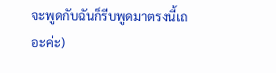จะพูดกับฉันก็รีบพูดมาตรงนี้เถอะค่ะ)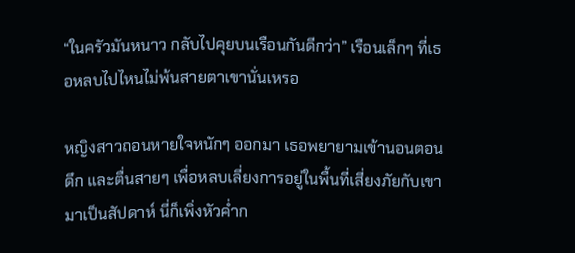“ในครัวมันหนาว กลับไปคุยบนเรือนกันดีกว่า” เรือนเล็กๆ ที่เธอหลบไปไหนไม่พ้นสายตาเขานั่นเหรอ

หญิงสาวถอนหายใจหนักๆ ออกมา เธอพยายามเข้านอนตอนดึก และตื่นสายๆ เพื่อหลบเลี่ยงการอยู่ในพื้นที่เสี่ยงภัยกับเขามาเป็นสัปดาห์ นี่ก็เพิ่งหัวค่ำก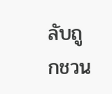ลับถูกชวน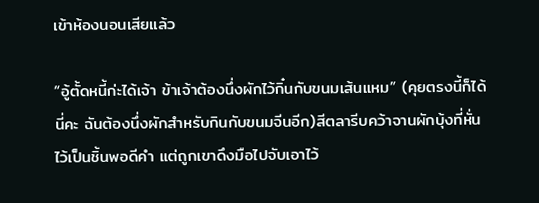เข้าห้องนอนเสียแล้ว

“อู้ตั้ดหนี้ก่ะได้เจ้า ข้าเจ้าต้องนึ่งผักไว้กิ๋นกับขนมเส้นแหม” (คุยตรงนี้ก็ได้นี่คะ ฉันต้องนึ่งผักสำหรับกินกับขนมจีนอีก)สีตลารีบคว้าจานผักบุ้งที่หั่นไว้เป็นชิ้นพอดีคำ แต่ถูกเขาดึงมือไปจับเอาไว้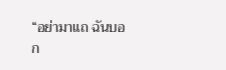“อย่ามาแถ ฉันบอก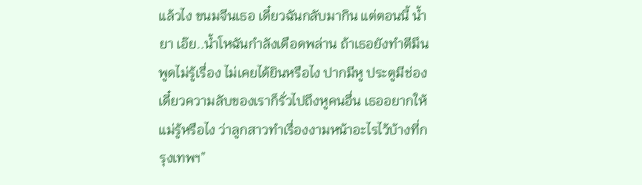แล้วไง ขนมจีนเธอ เดี๋ยวฉันกลับมากิน แต่ตอนนี้ น้ำยา เอ๊ย..น้ำโหฉันกำลังเดือดพล่าน ถ้าเธอยังทำตีมึน พูดไม่รู้เรื่อง ไม่เคยได้ยินหรือไง ปากมีหู ประตูมีช่อง เดี๋ยวความลับของเราก็รั่วไปถึงหูคนอื่น เธออยากให้แม่รู้หรือไง ว่าลูกสาวทำเรื่องงามหน้าอะไรไว้บ้างที่กรุงเทพฯ”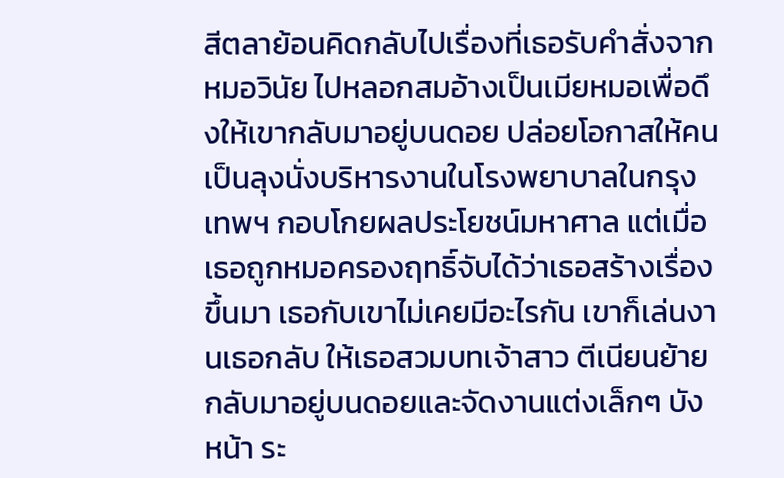สีตลาย้อนคิดกลับไปเรื่องที่เธอรับคำสั่งจากหมอวินัย ไปหลอกสมอ้างเป็นเมียหมอเพื่อดึงให้เขากลับมาอยู่บนดอย ปล่อยโอกาสให้คนเป็นลุงนั่งบริหารงานในโรงพยาบาลในกรุงเทพฯ กอบโกยผลประโยชน์มหาศาล แต่เมื่อเธอถูกหมอครองฤทธิ์จับได้ว่าเธอสร้างเรื่องขึ้นมา เธอกับเขาไม่เคยมีอะไรกัน เขาก็เล่นงานเธอกลับ ให้เธอสวมบทเจ้าสาว ตีเนียนย้ายกลับมาอยู่บนดอยและจัดงานแต่งเล็กๆ บังหน้า ระ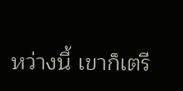หว่างนี้ เขาก็เตรี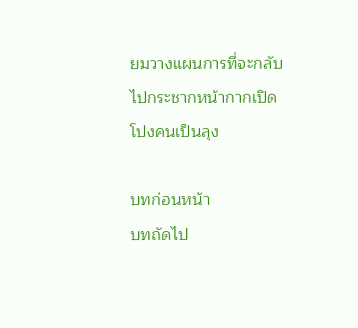ยมวางแผนการที่จะกลับไปกระชากหน้ากากเปิดโปงคนเป็นลุง

บทก่อนหน้า
บทถัดไป